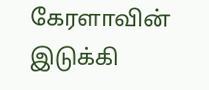கேரளாவின் இடுக்கி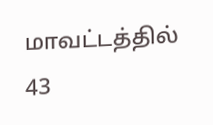மாவட்டத்தில் 43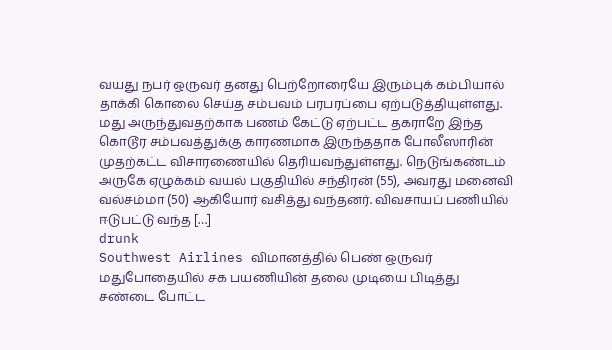வயது நபர் ஒருவர் தனது பெற்றோரையே இரும்புக் கம்பியால் தாக்கி கொலை செய்த சம்பவம் பரபரப்பை ஏற்படுத்தியுள்ளது. மது அருந்துவதற்காக பணம் கேட்டு ஏற்பட்ட தகராறே இந்த கொடூர சம்பவத்துக்கு காரணமாக இருந்ததாக போலீஸாரின் முதற்கட்ட விசாரணையில் தெரியவந்துள்ளது. நெடுங்கண்டம் அருகே ஏழுக்கம் வயல் பகுதியில் சந்திரன் (55), அவரது மனைவி வல்சம்மா (50) ஆகியோர் வசித்து வந்தனர். விவசாயப் பணியில் ஈடுபட்டு வந்த […]
drunk
Southwest Airlines விமானத்தில் பெண் ஒருவர் மதுபோதையில் சக பயணியின் தலை முடியை பிடித்து சண்டை போட்ட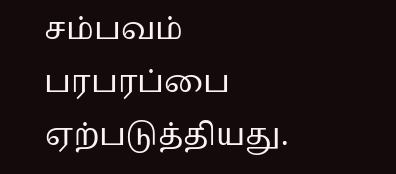சம்பவம் பரபரப்பை ஏற்படுத்தியது.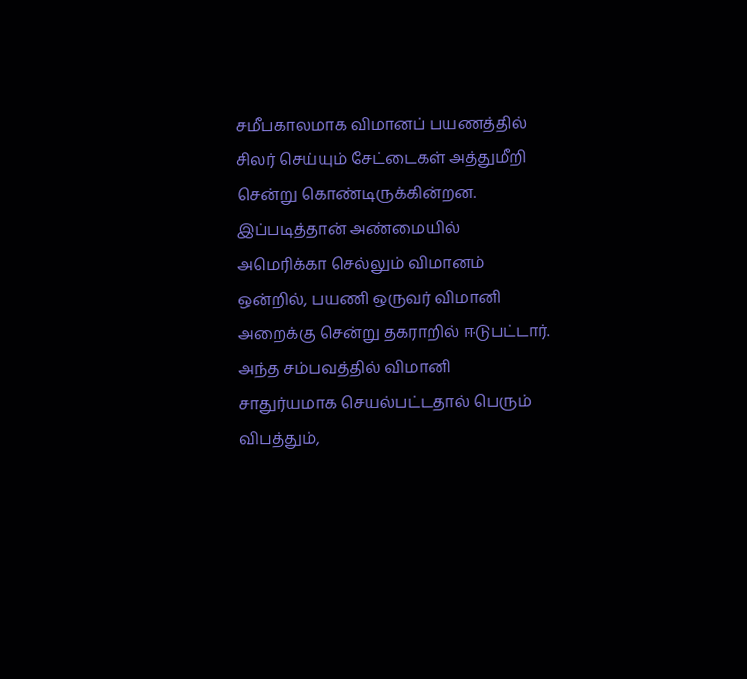சமீபகாலமாக விமானப் பயணத்தில் சிலர் செய்யும் சேட்டைகள் அத்துமீறி சென்று கொண்டிருக்கின்றன. இப்படித்தான் அண்மையில் அமெரிக்கா செல்லும் விமானம் ஒன்றில், பயணி ஒருவர் விமானி அறைக்கு சென்று தகராறில் ஈடுபட்டார். அந்த சம்பவத்தில் விமானி சாதுர்யமாக செயல்பட்டதால் பெரும் விபத்தும்,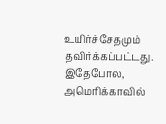உயிர்ச்சேதமும் தவிர்க்கப்பட்டது. இதேபோல, அமெரிக்காவில்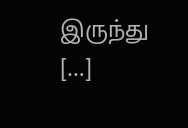இருந்து […]